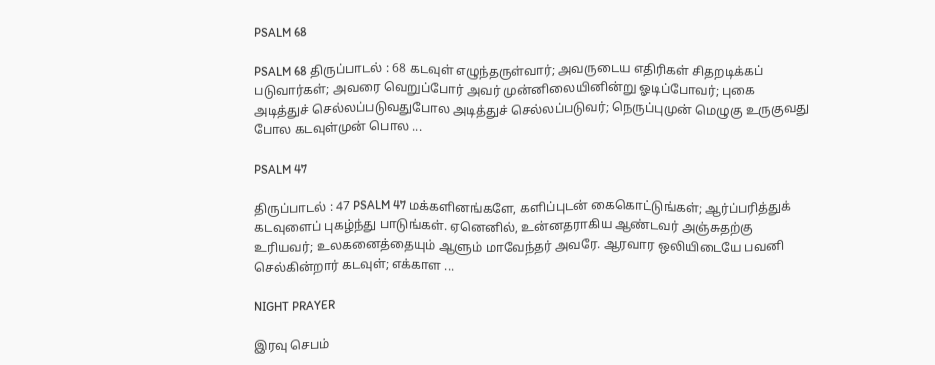PSALM 68

PSALM 68 திருப்பாடல் : 68 கடவுள் எழுந்தருள்வார்; அவருடைய எதிரிகள் சிதறடிக்கப் படுவார்கள்; அவரை வெறுப்போர் அவர் முன்னிலையினின்று ஓடிப்போவர்; புகை அடித்துச் செல்லப்படுவதுபோல அடித்துச் செல்லப்படுவர்; நெருப்புமுன் மெழுகு உருகுவது போல கடவுள்முன் பொல ...

PSALM 47

திருப்பாடல் : 47 PSALM 47 மக்களினங்களே, களிப்புடன் கைகொட்டுங்கள்; ஆர்ப்பரித்துக் கடவுளைப் புகழ்ந்து பாடுங்கள். ஏனெனில், உன்னதராகிய ஆண்டவர் அஞ்சுதற்கு உரியவர்; உலகனைத்தையும் ஆளும் மாவேந்தர் அவரே. ஆரவார ஒலியிடையே பவனி செல்கின்றார் கடவுள்; எக்காள ...

NIGHT PRAYER

இரவு செபம்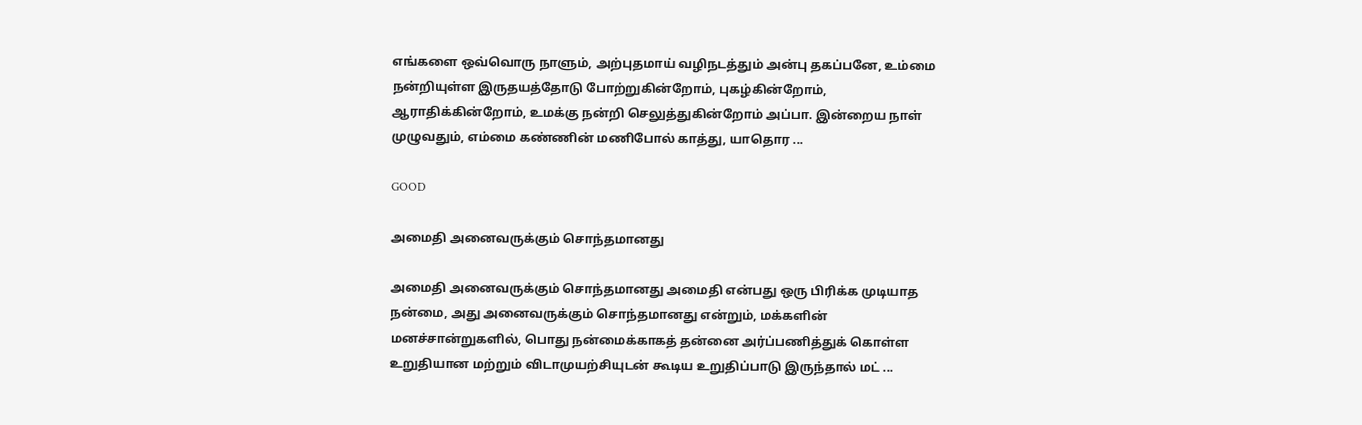எங்களை ஒவ்வொரு நாளும், அற்புதமாய் வழிநடத்தும் அன்பு தகப்பனே, உம்மை நன்றியுள்ள இருதயத்தோடு போற்றுகின்றோம், புகழ்கின்றோம், ஆராதிக்கின்றோம், உமக்கு நன்றி செலுத்துகின்றோம் அப்பா. இன்றைய நாள் முழுவதும், எம்மை கண்ணின் மணிபோல் காத்து, யாதொர ...

GOOD

அமைதி அனைவருக்கும் சொந்தமானது

அமைதி அனைவருக்கும் சொந்தமானது அமைதி என்பது ஒரு பிரிக்க முடியாத நன்மை, அது அனைவருக்கும் சொந்தமானது என்றும், மக்களின் மனச்சான்றுகளில், பொது நன்மைக்காகத் தன்னை அர்ப்பணித்துக் கொள்ள உறுதியான மற்றும் விடாமுயற்சியுடன் கூடிய உறுதிப்பாடு இருந்தால் மட் ...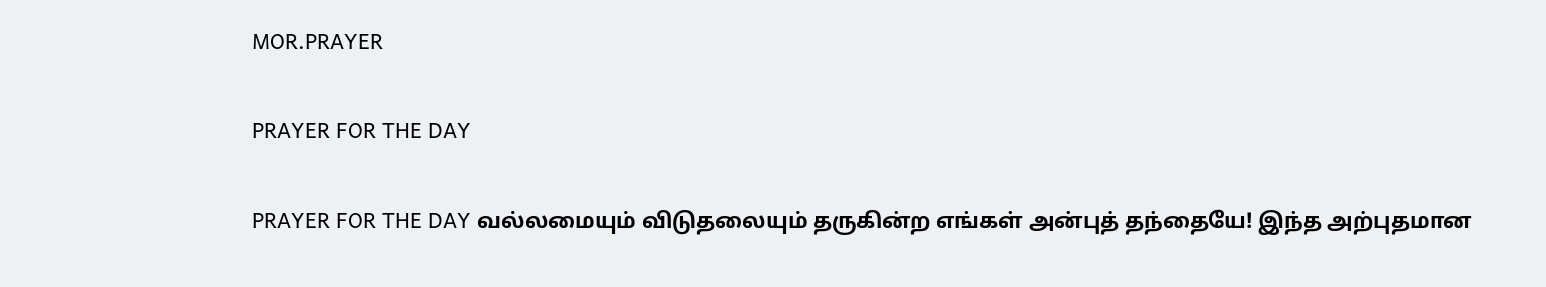MOR.PRAYER

PRAYER FOR THE DAY

PRAYER FOR THE DAY வல்லமையும் விடுதலையும் தருகின்ற எங்கள் அன்புத் தந்தையே! இந்த அற்புதமான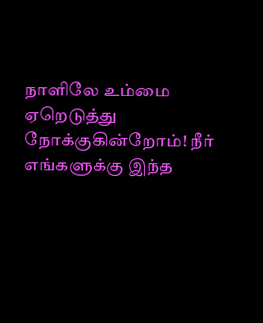நாளிலே உம்மை ஏறெடுத்து நோக்குகின்றோம்! நீர் எங்களுக்கு இந்த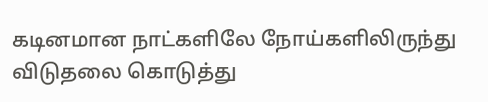கடினமான நாட்களிலே நோய்களிலிருந்து விடுதலை கொடுத்து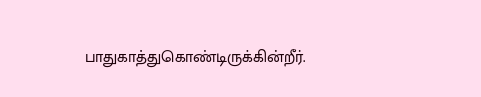பாதுகாத்துகொண்டிருக்கின்றீர்.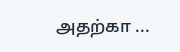அதற்கா ...